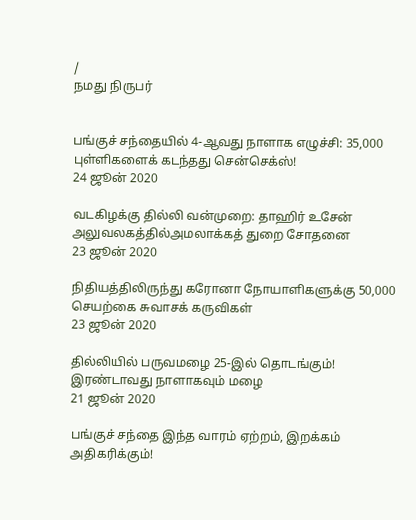/
நமது நிருபர்


பங்குச் சந்தையில் 4-ஆவது நாளாக எழுச்சி: 35,000 புள்ளிகளைக் கடந்தது சென்செக்ஸ்!
24 ஜூன் 2020

வடகிழக்கு தில்லி வன்முறை: தாஹிர் உசேன் அலுவலகத்தில்அமலாக்கத் துறை சோதனை
23 ஜூன் 2020

நிதியத்திலிருந்து கரோனா நோயாளிகளுக்கு 50,000 செயற்கை சுவாசக் கருவிகள்
23 ஜூன் 2020

தில்லியில் பருவமழை 25-இல் தொடங்கும்! இரண்டாவது நாளாகவும் மழை
21 ஜூன் 2020

பங்குச் சந்தை இந்த வாரம் ஏற்றம், இறக்கம் அதிகரிக்கும்!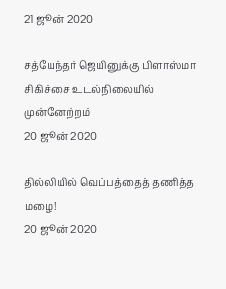21 ஜூன் 2020

சத்யேந்தர் ஜெயினுக்கு பிளாஸ்மா சிகிச்சை உடல்நிலையில் முன்னேற்றம்
20 ஜூன் 2020

தில்லியில் வெப்பத்தைத் தணித்த மழை!
20 ஜூன் 2020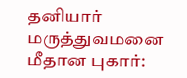தனியார் மருத்துவமனை மீதான புகார்: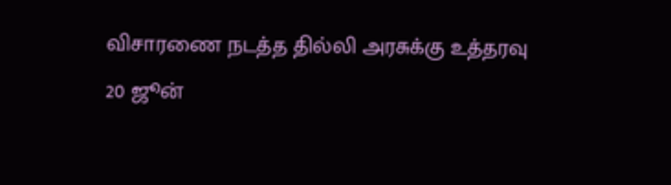விசாரணை நடத்த தில்லி அரசுக்கு உத்தரவு
20 ஜூன்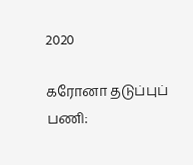2020

கரோனா தடுப்புப் பணி: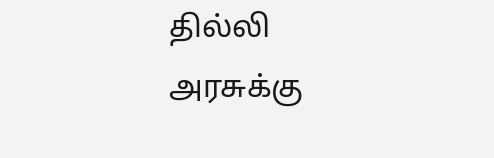தில்லி அரசுக்கு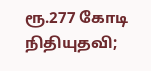ரூ.277 கோடி நிதியுதவி;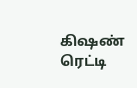கிஷண் ரெட்டி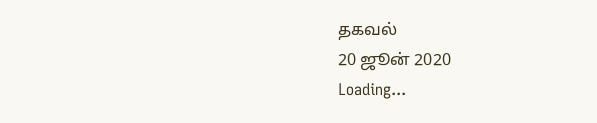தகவல்
20 ஜூன் 2020
Loading...